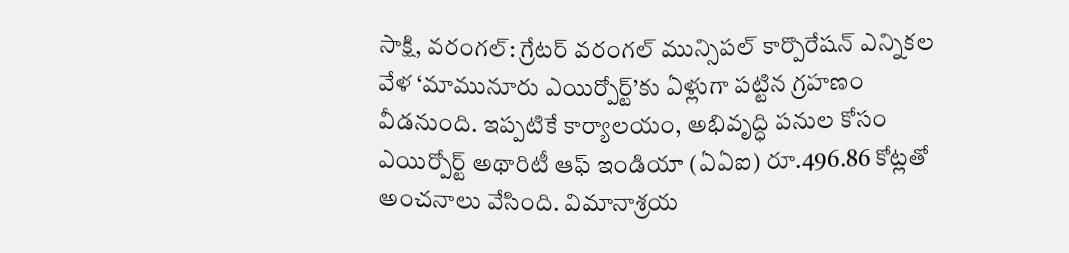సాక్షి, వరంగల్: గ్రేటర్ వరంగల్ మున్సిపల్ కార్పొరేషన్ ఎన్నికల వేళ ‘మామునూరు ఎయిర్పోర్ట్’కు ఏళ్లుగా పట్టిన గ్రహణం వీడనుంది. ఇప్పటికే కార్యాలయం, అభివృద్ధి పనుల కోసం ఎయిర్పోర్ట్ అథారిటీ ఆఫ్ ఇండియా (ఏఏఐ) రూ.496.86 కోట్లతో అంచనాలు వేసింది. విమానాశ్రయ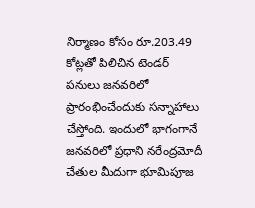నిర్మాణం కోసం రూ.203.49 కోట్లతో పిలిచిన టెండర్ పనులు జనవరిలో ప్రారంభించేందుకు సన్నాహాలు చేస్తోంది. ఇందులో భాగంగానే జనవరిలో ప్రధాని నరేంద్రమోదీ చేతుల మీదుగా భూమిపూజ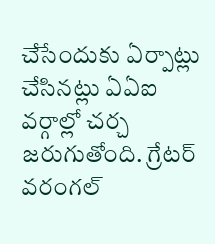చేసేందుకు ఏర్పాట్లు చేసినట్లు ఏఏఐ వర్గాల్లో చర్చ జరుగుతోంది. గ్రేటర్ వరంగల్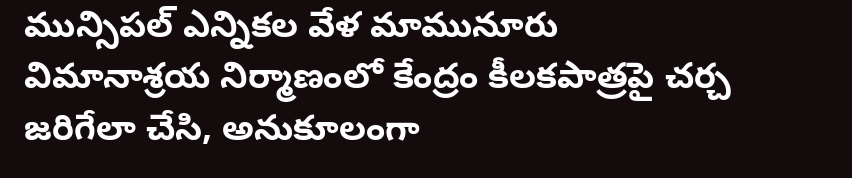మున్సిపల్ ఎన్నికల వేళ మామునూరు విమానాశ్రయ నిర్మాణంలో కేంద్రం కీలకపాత్రపై చర్చ జరిగేలా చేసి, అనుకూలంగా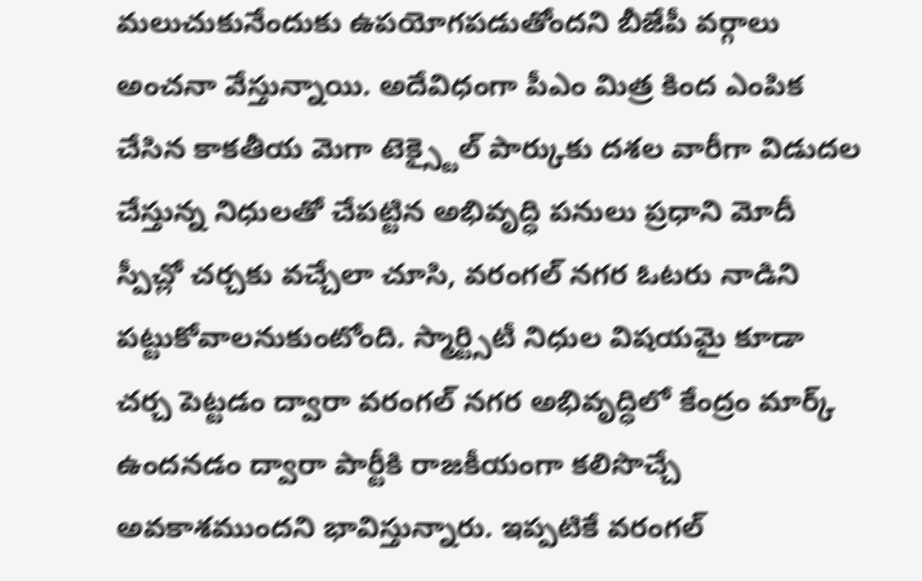మలుచుకునేందుకు ఉపయోగపడుతోందని బీజేపీ వర్గాలు అంచనా వేస్తున్నాయి. అదేవిధంగా పీఎం మిత్ర కింద ఎంపిక చేసిన కాకతీయ మెగా టెక్స్టైల్ పార్కుకు దశల వారీగా విడుదల చేస్తున్న నిధులతో చేపట్టిన అభివృద్ధి పనులు ప్రధాని మోదీ స్పీచ్లో చర్చకు వచ్చేలా చూసి, వరంగల్ నగర ఓటరు నాడిని పట్టుకోవాలనుకుంటోంది. స్మార్ట్సిటీ నిధుల విషయమై కూడా చర్చ పెట్టడం ద్వారా వరంగల్ నగర అభివృద్ధిలో కేంద్రం మార్క్ ఉందనడం ద్వారా పార్టీకి రాజకీయంగా కలిసొచ్చే అవకాశముందని భావిస్తున్నారు. ఇప్పటికే వరంగల్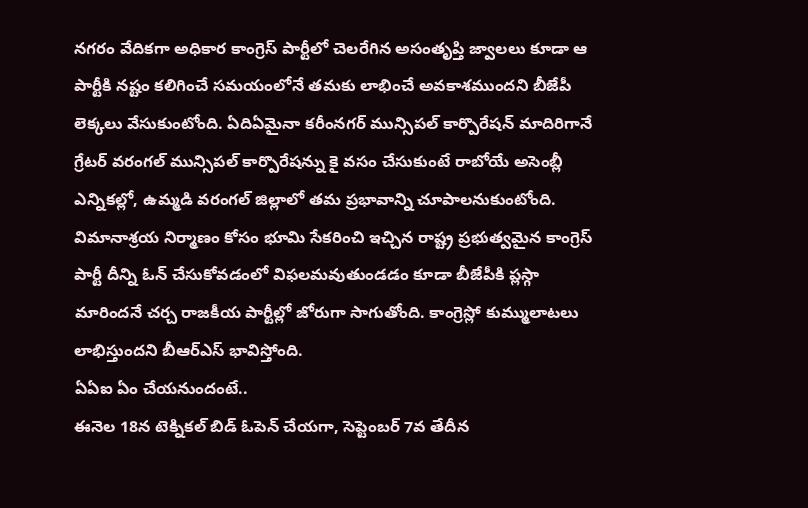నగరం వేదికగా అధికార కాంగ్రెస్ పార్టీలో చెలరేగిన అసంతృప్తి జ్వాలలు కూడా ఆ పార్టీకి నష్టం కలిగించే సమయంలోనే తమకు లాభించే అవకాశముందని బీజేపీ లెక్కలు వేసుకుంటోంది. ఏదిఏమైనా కరీంనగర్ మున్సిపల్ కార్పొరేషన్ మాదిరిగానే గ్రేటర్ వరంగల్ మున్సిపల్ కార్పొరేషన్ను కై వసం చేసుకుంటే రాబోయే అసెంబ్లీ ఎన్నికల్లో, ఉమ్మడి వరంగల్ జిల్లాలో తమ ప్రభావాన్ని చూపాలనుకుంటోంది. విమానాశ్రయ నిర్మాణం కోసం భూమి సేకరించి ఇచ్చిన రాష్ట్ర ప్రభుత్వమైన కాంగ్రెస్ పార్టీ దీన్ని ఓన్ చేసుకోవడంలో విఫలమవుతుండడం కూడా బీజేపీకి ప్లస్గా మారిందనే చర్చ రాజకీయ పార్టీల్లో జోరుగా సాగుతోంది. కాంగ్రెస్లో కుమ్ములాటలు లాభిస్తుందని బీఆర్ఎస్ భావిస్తోంది.
ఏఏఐ ఏం చేయనుందంటే..
ఈనెల 18న టెక్నికల్ బిడ్ ఓపెన్ చేయగా, సెప్టెంబర్ 7వ తేదీన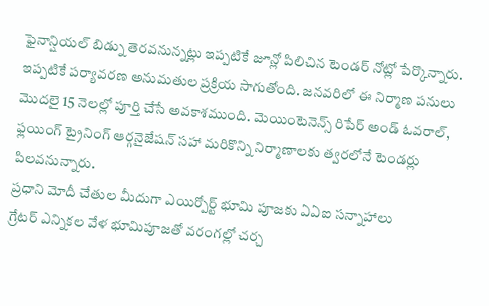ఫైనాన్షియల్ బిడ్ను తెరవనున్నట్లు ఇప్పటికే జూన్లో పిలిచిన టెండర్ నోట్లో పేర్కొన్నారు. ఇప్పటికే పర్యావరణ అనుమతుల ప్రక్రియ సాగుతోంది. జనవరిలో ఈ నిర్మాణ పనులు మొదలై 15 నెలల్లో పూర్తి చేసే అవకాశముంది. మెయింటెనెన్స్ రిపేర్ అండ్ ఓవరాల్, ఫ్లయింగ్ ట్రైనింగ్ ఆర్గనైజేషన్ సహా మరికొన్ని నిర్మాణాలకు త్వరలోనే టెండర్లు పిలవనున్నారు.
ప్రధాని మోదీ చేతుల మీదుగా ఎయిర్పోర్ట్ భూమి పూజకు ఏఏఐ సన్నాహాలు
గ్రేటర్ ఎన్నికల వేళ భూమిపూజతో వరంగల్లో చర్చ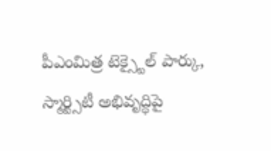పీఎంమిత్ర టెక్స్టైల్ పార్కు, స్మార్ట్సిటీ అభివృద్ధిపై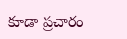కూడా ప్రచారం